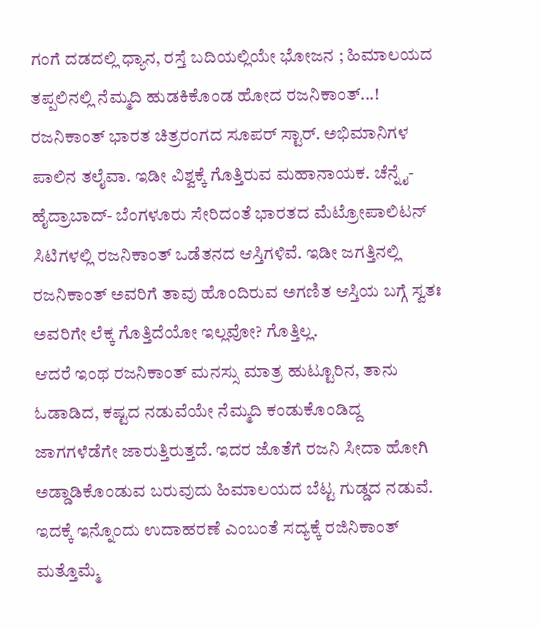ಗಂಗೆ ದಡದಲ್ಲಿ ಧ್ಯಾನ, ರಸ್ತೆ ಬದಿಯಲ್ಲಿಯೇ ಭೋಜನ ; ಹಿಮಾಲಯದ ತಪ್ಪಲಿನಲ್ಲಿ ನೆಮ್ಮದಿ ಹುಡಕಿಕೊಂಡ ಹೋದ ರಜನಿಕಾಂತ್...!
ರಜನಿಕಾಂತ್ ಭಾರತ ಚಿತ್ರರಂಗದ ಸೂಪರ್ ಸ್ಟಾರ್. ಅಭಿಮಾನಿಗಳ ಪಾಲಿನ ತಲೈವಾ. ಇಡೀ ವಿಶ್ವಕ್ಕೆ ಗೊತ್ತಿರುವ ಮಹಾನಾಯಕ. ಚೆನ್ನೈ-ಹೈದ್ರಾಬಾದ್- ಬೆಂಗಳೂರು ಸೇರಿದಂತೆ ಭಾರತದ ಮೆಟ್ರೋಪಾಲಿಟನ್ ಸಿಟಿಗಳಲ್ಲಿ ರಜನಿಕಾಂತ್ ಒಡೆತನದ ಆಸ್ತಿಗಳಿವೆ. ಇಡೀ ಜಗತ್ತಿನಲ್ಲಿ ರಜನಿಕಾಂತ್ ಅವರಿಗೆ ತಾವು ಹೊಂದಿರುವ ಅಗಣಿತ ಆಸ್ತಿಯ ಬಗ್ಗೆ ಸ್ವತಃ ಅವರಿಗೇ ಲೆಕ್ಕ ಗೊತ್ತಿದೆಯೋ ಇಲ್ಲವೋ? ಗೊತ್ತಿಲ್ಲ.
ಆದರೆ ಇಂಥ ರಜನಿಕಾಂತ್ ಮನಸ್ಸು ಮಾತ್ರ ಹುಟ್ಟೂರಿನ, ತಾನು ಓಡಾಡಿದ, ಕಷ್ಟದ ನಡುವೆಯೇ ನೆಮ್ಮದಿ ಕಂಡುಕೊಂಡಿದ್ದ ಜಾಗಗಳೆಡೆಗೇ ಜಾರುತ್ತಿರುತ್ತದೆ. ಇದರ ಜೊತೆಗೆ ರಜನಿ ಸೀದಾ ಹೋಗಿ ಅಡ್ಡಾಡಿಕೊಂಡುವ ಬರುವುದು ಹಿಮಾಲಯದ ಬೆಟ್ಟ ಗುಡ್ಡದ ನಡುವೆ. ಇದಕ್ಕೆ ಇನ್ನೊಂದು ಉದಾಹರಣೆ ಎಂಬಂತೆ ಸದ್ಯಕ್ಕೆ ರಜಿನಿಕಾಂತ್ ಮತ್ತೊಮ್ಮೆ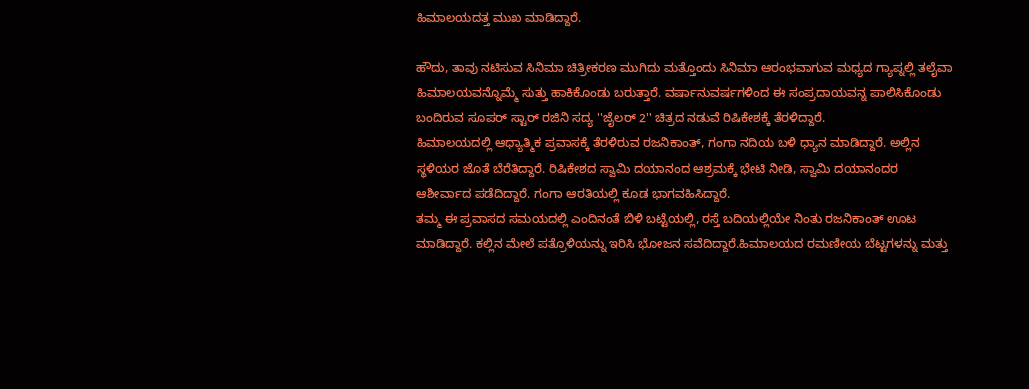ಹಿಮಾಲಯದತ್ತ ಮುಖ ಮಾಡಿದ್ದಾರೆ.

ಹೌದು, ತಾವು ನಟಿಸುವ ಸಿನಿಮಾ ಚಿತ್ರೀಕರಣ ಮುಗಿದು ಮತ್ತೊಂದು ಸಿನಿಮಾ ಆರಂಭವಾಗುವ ಮಧ್ಯದ ಗ್ಯಾಪ್ನಲ್ಲಿ ತಲೈವಾ ಹಿಮಾಲಯವನ್ನೊಮ್ಮೆ ಸುತ್ತು ಹಾಕಿಕೊಂಡು ಬರುತ್ತಾರೆ. ವರ್ಷಾನುವರ್ಷಗಳಿಂದ ಈ ಸಂಪ್ರದಾಯವನ್ನ ಪಾಲಿಸಿಕೊಂಡು ಬಂದಿರುವ ಸೂಪರ್ ಸ್ಟಾರ್ ರಜಿನಿ ಸದ್ಯ ''ಜೈಲರ್ 2'' ಚಿತ್ರದ ನಡುವೆ ರಿಷಿಕೇಶಕ್ಕೆ ತೆರಳಿದ್ದಾರೆ.
ಹಿಮಾಲಯದಲ್ಲಿ ಆಧ್ಯಾತ್ಮಿಕ ಪ್ರವಾಸಕ್ಕೆ ತೆರಳಿರುವ ರಜನಿಕಾಂತ್, ಗಂಗಾ ನದಿಯ ಬಳಿ ಧ್ಯಾನ ಮಾಡಿದ್ದಾರೆ. ಅಲ್ಲಿನ ಸ್ಥಳಿಯರ ಜೊತೆ ಬೆರೆತಿದ್ದಾರೆ. ರಿಷಿಕೇಶದ ಸ್ವಾಮಿ ದಯಾನಂದ ಆಶ್ರಮಕ್ಕೆ ಭೇಟಿ ನೀಡಿ, ಸ್ವಾಮಿ ದಯಾನಂದರ ಆಶೀರ್ವಾದ ಪಡೆದಿದ್ದಾರೆ. ಗಂಗಾ ಆರತಿಯಲ್ಲಿ ಕೂಡ ಭಾಗವಹಿಸಿದ್ದಾರೆ.
ತಮ್ಮ ಈ ಪ್ರವಾಸದ ಸಮಯದಲ್ಲಿ ಎಂದಿನಂತೆ ಬಿಳಿ ಬಟ್ಟೆಯಲ್ಲಿ, ರಸ್ತೆ ಬದಿಯಲ್ಲಿಯೇ ನಿಂತು ರಜನಿಕಾಂತ್ ಊಟ ಮಾಡಿದ್ದಾರೆ. ಕಲ್ಲಿನ ಮೇಲೆ ಪತ್ರೊಳಿಯನ್ನು ಇರಿಸಿ ಭೋಜನ ಸವೆದಿದ್ದಾರೆ.ಹಿಮಾಲಯದ ರಮಣೀಯ ಬೆಟ್ಟಗಳನ್ನು ಮತ್ತು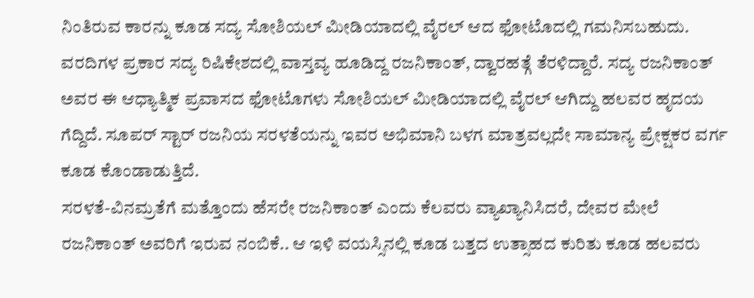ನಿಂತಿರುವ ಕಾರನ್ನು ಕೂಡ ಸದ್ಯ ಸೋಶಿಯಲ್ ಮೀಡಿಯಾದಲ್ಲಿ ವೈರಲ್ ಆದ ಫೋಟೊದಲ್ಲಿ ಗಮನಿಸಬಹುದು.
ವರದಿಗಳ ಪ್ರಕಾರ ಸದ್ಯ ರಿಷಿಕೇಶದಲ್ಲಿ ವಾಸ್ತವ್ಯ ಹೂಡಿದ್ದ ರಜನಿಕಾಂತ್, ದ್ವಾರಹತ್ಗೆ ತೆರಳಿದ್ದಾರೆ. ಸದ್ಯ ರಜನಿಕಾಂತ್ ಅವರ ಈ ಆಧ್ಯಾತ್ಮಿಕ ಪ್ರವಾಸದ ಫೋಟೊಗಳು ಸೋಶಿಯಲ್ ಮೀಡಿಯಾದಲ್ಲಿ ವೈರಲ್ ಆಗಿದ್ದು ಹಲವರ ಹೃದಯ ಗೆದ್ದಿದೆ. ಸೂಪರ್ ಸ್ಟಾರ್ ರಜನಿಯ ಸರಳತೆಯನ್ನು ಇವರ ಅಭಿಮಾನಿ ಬಳಗ ಮಾತ್ರವಲ್ಲದೇ ಸಾಮಾನ್ಯ ಪ್ರೇಕ್ಷಕರ ವರ್ಗ ಕೂಡ ಕೊಂಡಾಡುತ್ತಿದೆ.
ಸರಳತೆ-ವಿನಮ್ರತೆಗೆ ಮತ್ತೊಂದು ಹೆಸರೇ ರಜನಿಕಾಂತ್ ಎಂದು ಕೆಲವರು ವ್ಯಾಖ್ಯಾನಿಸಿದರೆ, ದೇವರ ಮೇಲೆ ರಜನಿಕಾಂತ್ ಅವರಿಗೆ ಇರುವ ನಂಬಿಕೆ.. ಆ ಇಳಿ ವಯಸ್ಸಿನಲ್ಲಿ ಕೂಡ ಬತ್ತದ ಉತ್ಸಾಹದ ಕುರಿತು ಕೂಡ ಹಲವರು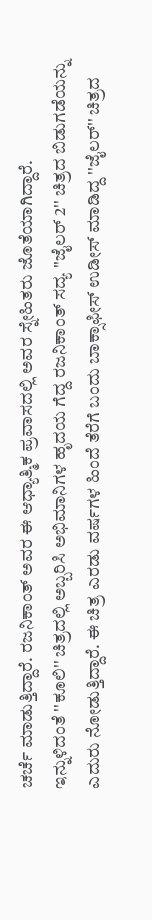ಚರ್ಚೆ ಮಾಡುತ್ತಿದ್ದಾರೆ. ರಜನಿಕಾಂತ್ ಅವರ ಈ ಆಧ್ಯಾತ್ಮಿಕ ಪ್ರವಾಸದಲ್ಲಿ ಅವರ ಸ್ನೇಹಿತರು ಜೊತೆಯಾಗಿದ್ದಾರೆ.
ಇನ್ನುಳಿದಂತೆ ''ಕೂಲಿ'' ಚಿತ್ರದಲ್ಲಿ ಅಬ್ಬರಿಸಿ ಅಭಿಮಾನಿಗಳ ಹೃದಯ ಗೆದ್ದ ರಜನಿಕಾಂತ್ ಸದ್ಯ ''ಜೈಲರ್ 2'' ಚಿತ್ರದ ಬಿಡುಗಡೆಯನ್ನು ಎದುರು ನೋಡುತ್ತಿದ್ದಾರೆ. ಈ ಚಿತ್ರ ಎರಡು ವರ್ಷಗಳ ಹಿಂದೆ ತೆರೆಗೆ ಬಂದು ಬಾಕ್ಸಾಫೀಸ್ ಉಡೀಸ್ ಮಾಡಿದ್ದ ''ಜೈಲರ್'' ಚಿತ್ರದ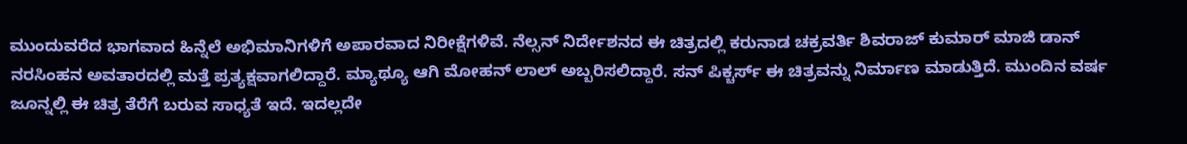ಮುಂದುವರೆದ ಭಾಗವಾದ ಹಿನ್ನೆಲೆ ಅಭಿಮಾನಿಗಳಿಗೆ ಅಪಾರವಾದ ನಿರೀಕ್ಷೆಗಳಿವೆ. ನೆಲ್ಸನ್ ನಿರ್ದೇಶನದ ಈ ಚಿತ್ರದಲ್ಲಿ ಕರುನಾಡ ಚಕ್ರವರ್ತಿ ಶಿವರಾಜ್ ಕುಮಾರ್ ಮಾಜಿ ಡಾನ್ ನರಸಿಂಹನ ಅವತಾರದಲ್ಲಿ ಮತ್ತೆ ಪ್ರತ್ಯಕ್ಷವಾಗಲಿದ್ದಾರೆ. ಮ್ಯಾಥ್ಯೂ ಆಗಿ ಮೋಹನ್ ಲಾಲ್ ಅಬ್ಬರಿಸಲಿದ್ದಾರೆ. ಸನ್ ಪಿಕ್ಚರ್ಸ್ ಈ ಚಿತ್ರವನ್ನು ನಿರ್ಮಾಣ ಮಾಡುತ್ತಿದೆ. ಮುಂದಿನ ವರ್ಷ ಜೂನ್ನಲ್ಲಿ ಈ ಚಿತ್ರ ತೆರೆಗೆ ಬರುವ ಸಾಧ್ಯತೆ ಇದೆ. ಇದಲ್ಲದೇ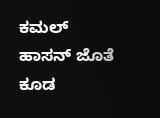ಕಮಲ್ ಹಾಸನ್ ಜೊತೆ ಕೂಡ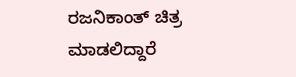ರಜನಿಕಾಂತ್ ಚಿತ್ರ ಮಾಡಲಿದ್ದಾರೆ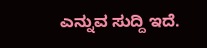ಎನ್ನುವ ಸುದ್ದಿ ಇದೆ.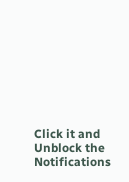Click it and Unblock the Notifications